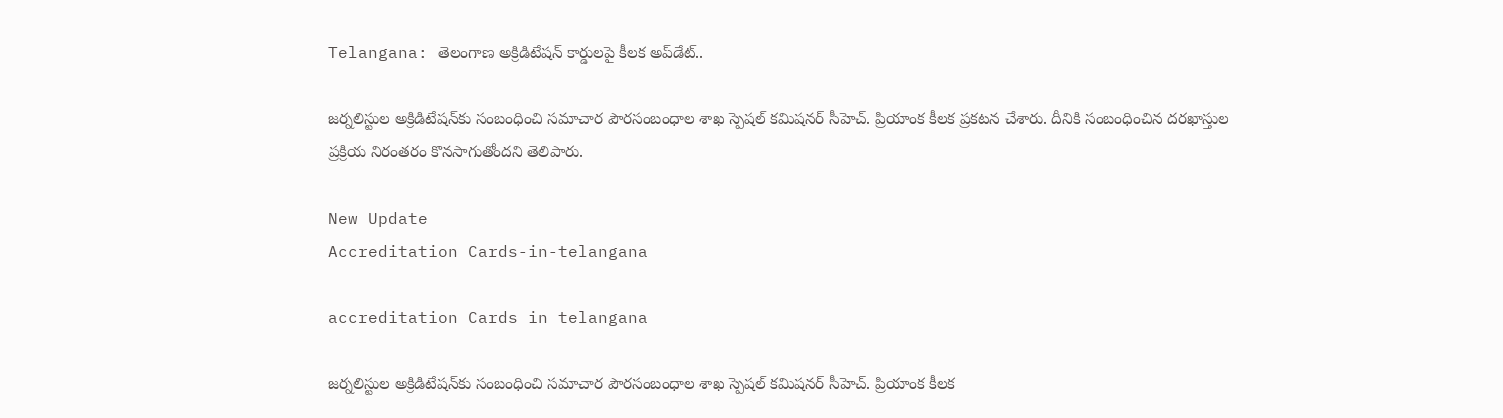Telangana: తెలంగాణ అక్రిడిటేషన్‌ కార్డులపై కీలక అప్‌డేట్‌..

జర్నలిస్టుల అక్రిడిటేషన్‌కు సంబంధించి సమాచార పౌరసంబంధాల శాఖ స్పెషల్ కమిషనర్ సీహెచ్. ప్రియాంక కీలక ప్రకటన చేశారు. దీనికి సంబంధించిన దరఖాస్తుల ప్రక్రియ నిరంతరం కొనసాగుతోందని తెలిపారు.

New Update
Accreditation Cards-in-telangana

accreditation Cards in telangana

జర్నలిస్టుల అక్రిడిటేషన్‌కు సంబంధించి సమాచార పౌరసంబంధాల శాఖ స్పెషల్ కమిషనర్ సీహెచ్. ప్రియాంక కీలక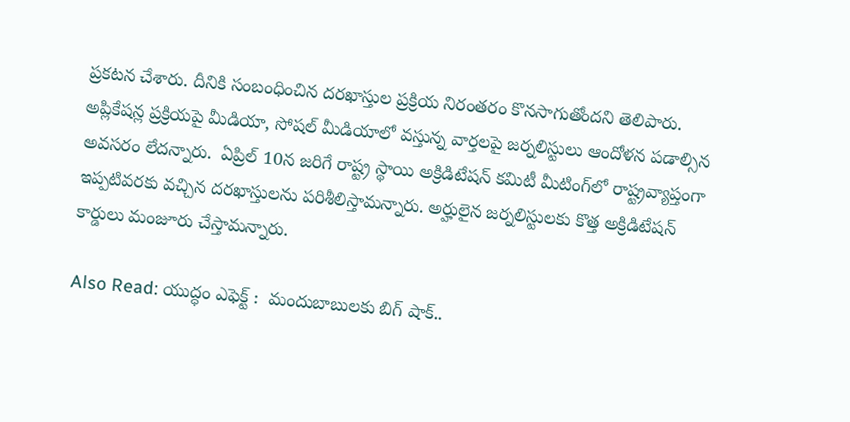ప్రకటన చేశారు. దీనికి సంబంధించిన దరఖాస్తుల ప్రక్రియ నిరంతరం కొనసాగుతోందని తెలిపారు. అప్లికేషన్ల ప్రక్రియపై మీడియా, సోషల్ మీడియాలో వస్తున్న వార్తలపై జర్నలిస్టులు ఆందోళన పడాల్సిన అవసరం లేదన్నారు.  ఏప్రిల్ 10న జరిగే రాష్ట్ర స్థాయి అక్రిడిటేషన్ కమిటీ మీటింగ్‌లో రాష్ట్రవ్యాప్తంగా ఇప్పటివరకు వచ్చిన దరఖాస్తులను పరిశీలిస్తామన్నారు. అర్హులైన జర్నలిస్టులకు కొత్త అక్రిడిటేషన్ కార్డులు మంజూరు చేస్తామన్నారు.

Also Read: యుద్ధం ఎఫెక్ట్ :  మందుబాబులకు బిగ్ షాక్..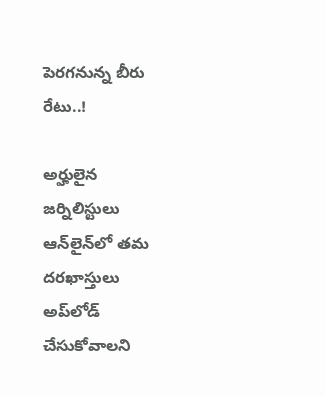పెరగనున్న బీరు రేటు..!

అర్హులైన జర్నిలిస్టులు ఆన్‌లైన్‌లో తమ దరఖాస్తులు అప్‌లోడ్ చేసుకోవాలని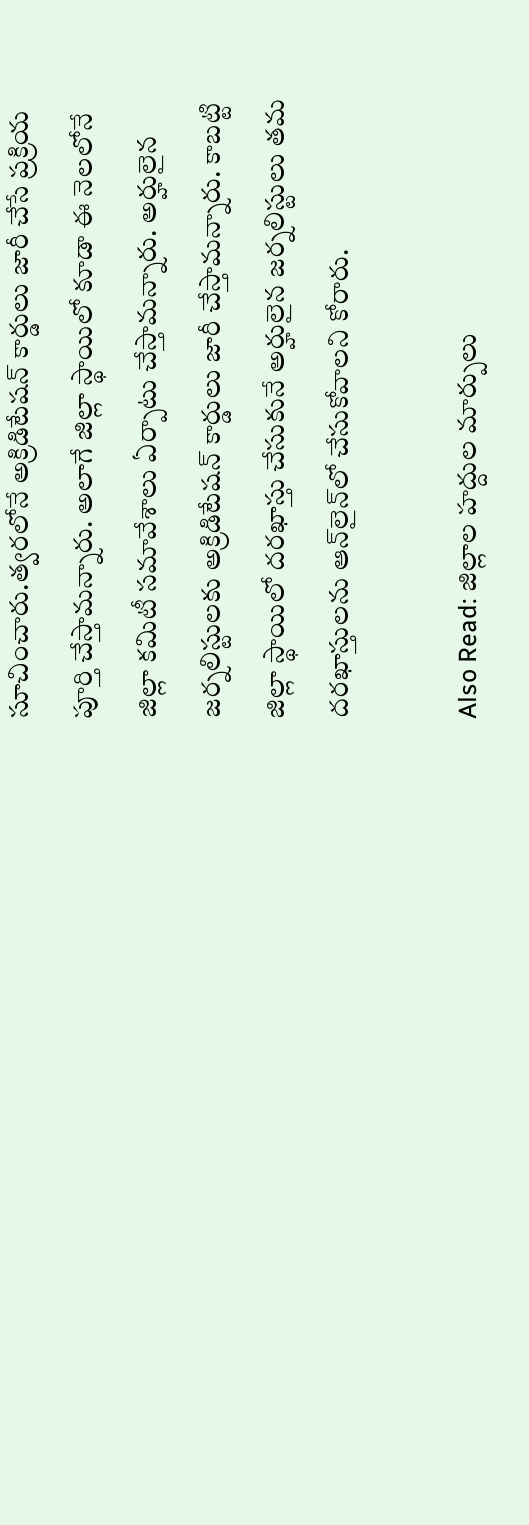సూచించారు.త్వరలోనే అక్రిడిటేషన్ కార్డులు జారీ చేసే ప్రక్రియ పూర్తి చేస్తామన్నారు. అలాగే జిల్లా స్థాయిలో కూడా ఈ నెలలోనే జిల్లా కమిటీ సమావేశాలు ఏర్పాటు చేస్తామన్నారు. అర్హులైన జర్నలిస్టులకు అక్రిడిటేషన్ కార్డులు జారీ చేస్తామన్నారు. కాబట్టి జిల్లా స్థాయిలో దరఖాస్తు చేసుకునే అర్హులైన జర్నలిస్టులు తమ దరఖాస్తులను ఆన్‌లైన్‌లో చేసుకోవాలని కోరారు.

Also Read: జిల్లాల హద్దుల మార్పులు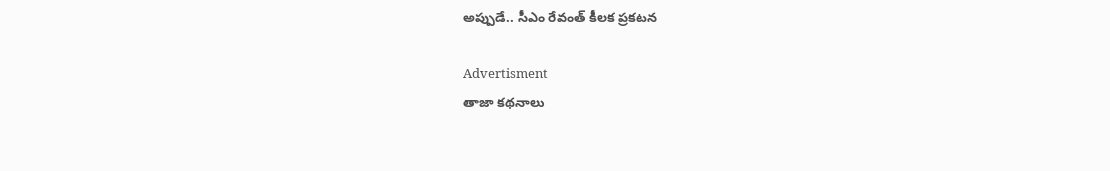అప్పుడే.. సీఎం రేవంత్ కీలక ప్రకటన

Advertisment
తాజా కథనాలు